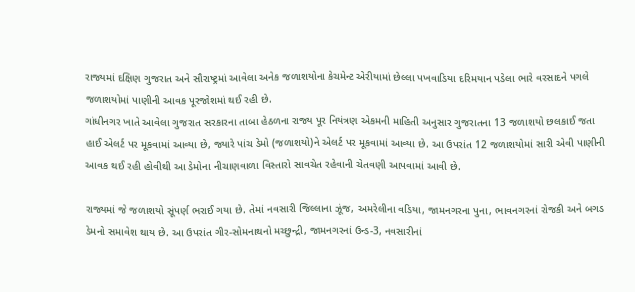રાજ્યમાં દક્ષિણ ગુજરાત અને સૌરાષ્ટ્રમાં આવેલા અનેક જળાશયોના કેચમેન્ટ એરીયામાં છેલ્લા પખવાડિયા દરિમયાન પડેલા ભારે વરસાદને પગલે જળાશયોમાં પાણીની આવક પૂરજોશમાં થઈ રહી છે.
ગાંધીનગર ખાતે આવેલા ગુજરાત સરકારના તાબા હેઠળના રાજ્ય પૂર નિયંત્રણ એકમની માહિતી અનુસાર ગુજરાતના 13 જળાશયો છલકાઈ જતા હાઈ એલર્ટ પર મૂકવામાં આવ્યા છે, જ્યારે પાંચ ડેમો (જળાશયો)ને એલર્ટ પર મૂકવામાં આવ્યા છે. આ ઉપરાંત 12 જળાશયોમાં સારી એવી પાણીની આવક થઈ રહી હોવીથી આ ડેમોના નીચાણવાળા વિસ્તારો સાવચેત રહેવાની ચેતવણી આપવામાં આવી છે.

રાજ્યમાં જે જળાશયો સૂંપર્ણ ભરાઈ ગયા છે. તેમાં નવસારી જિલ્લાના ઝૂંજ, અમરેલીના વડિયા, જામનગરના પુના, ભાવનગરનાં રોજકી અને બગડ ડેમનો સમાવેશ થાય છે. આ ઉપરાંત ગીર-સોમનાથનો મચ્છુન્દ્રી, જામનગરનાં ઉન્ડ-3, નવસારીનાં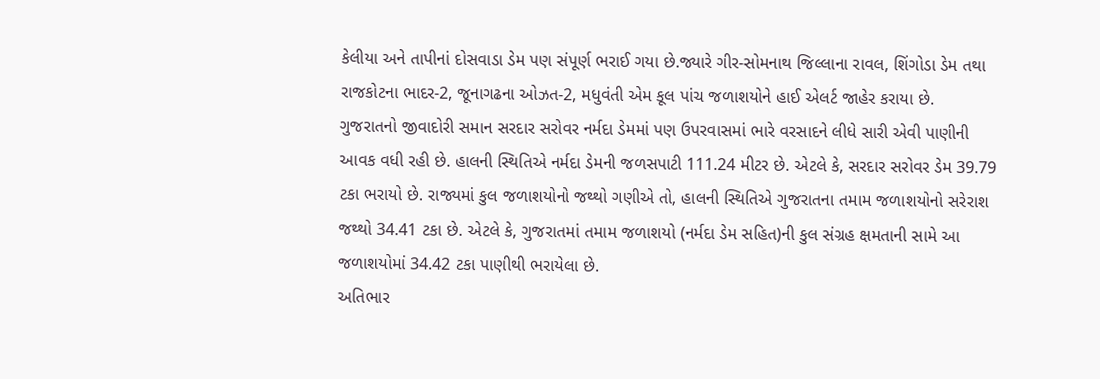કેલીયા અને તાપીનાં દોસવાડા ડેમ પણ સંપૂર્ણ ભરાઈ ગયા છે.જ્યારે ગીર-સોમનાથ જિલ્લાના રાવલ, શિંગોડા ડેમ તથા રાજકોટના ભાદર-2, જૂનાગઢના ઓઝત-2, મધુવંતી એમ કૂલ પાંચ જળાશયોને હાઈ એલર્ટ જાહેર કરાયા છે.
ગુજરાતનો જીવાદોરી સમાન સરદાર સરોવર નર્મદા ડેમમાં પણ ઉપરવાસમાં ભારે વરસાદને લીધે સારી એવી પાણીની આવક વધી રહી છે. હાલની સ્થિતિએ નર્મદા ડેમની જળસપાટી 111.24 મીટર છે. એટલે કે, સરદાર સરોવર ડેમ 39.79 ટકા ભરાયો છે. રાજ્યમાં કુલ જળાશયોનો જથ્થો ગણીએ તો, હાલની સ્થિતિએ ગુજરાતના તમામ જળાશયોનો સરેરાશ જથ્થો 34.41 ટકા છે. એટલે કે, ગુજરાતમાં તમામ જળાશયો (નર્મદા ડેમ સહિત)ની કુલ સંગ્રહ ક્ષમતાની સામે આ જળાશયોમાં 34.42 ટકા પાણીથી ભરાયેલા છે.
અતિભાર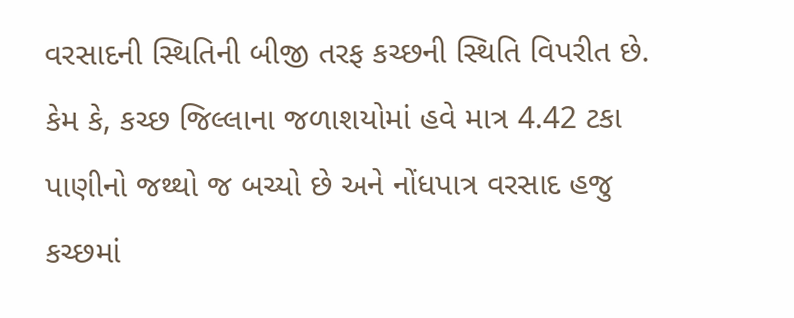વરસાદની સ્થિતિની બીજી તરફ કચ્છની સ્થિતિ વિપરીત છે. કેમ કે, કચ્છ જિલ્લાના જળાશયોમાં હવે માત્ર 4.42 ટકા પાણીનો જથ્થો જ બચ્યો છે અને નોંધપાત્ર વરસાદ હજુ કચ્છમાં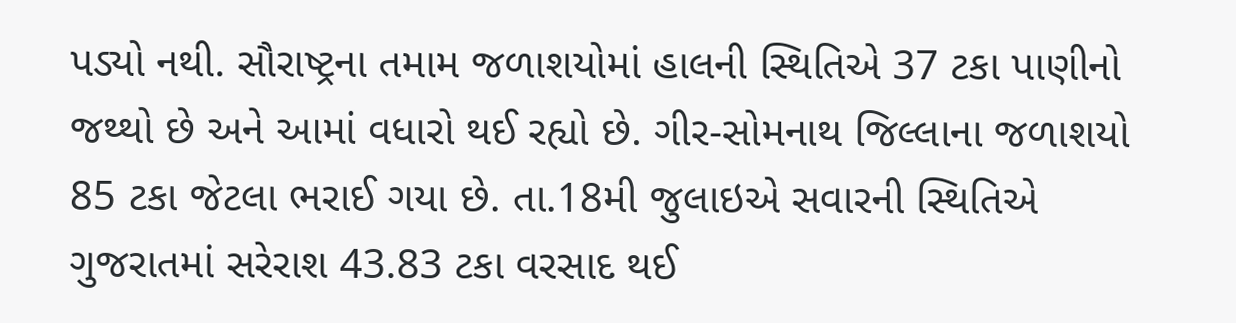પડ્યો નથી. સૌરાષ્ટ્રના તમામ જળાશયોમાં હાલની સ્થિતિએ 37 ટકા પાણીનો જથ્થો છે અને આમાં વધારો થઈ રહ્યો છે. ગીર-સોમનાથ જિલ્લાના જળાશયો 85 ટકા જેટલા ભરાઈ ગયા છે. તા.18મી જુલાઇએ સવારની સ્થિતિએ ગુજરાતમાં સરેરાશ 43.83 ટકા વરસાદ થઈ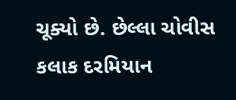ચૂક્યો છે. છેલ્લા ચોવીસ કલાક દરમિયાન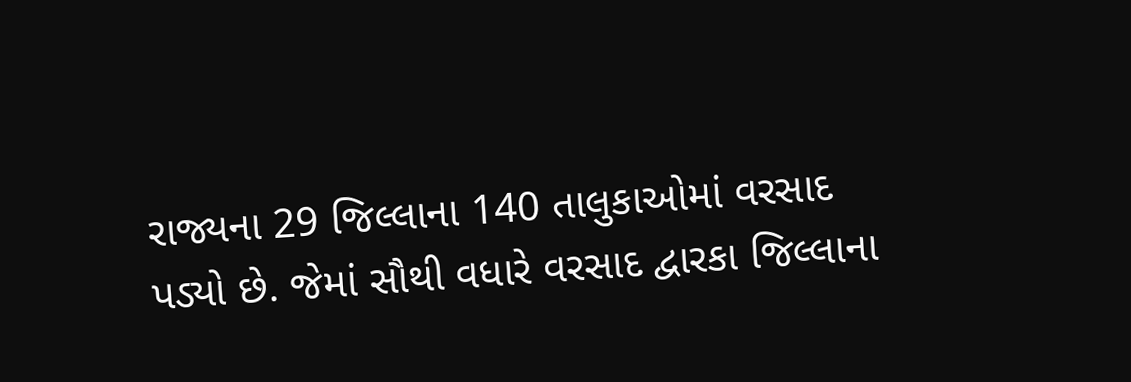રાજ્યના 29 જિલ્લાના 140 તાલુકાઓમાં વરસાદ પડ્યો છે. જેમાં સૌથી વધારે વરસાદ દ્વારકા જિલ્લાના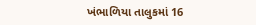ખંભાળિયા તાલુકમાં 16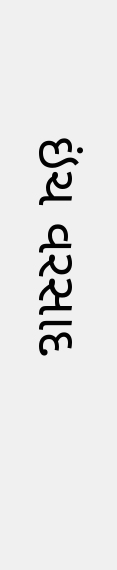ઇંચ વરસાદ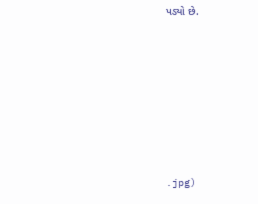પડ્યો છે.








.jpg)